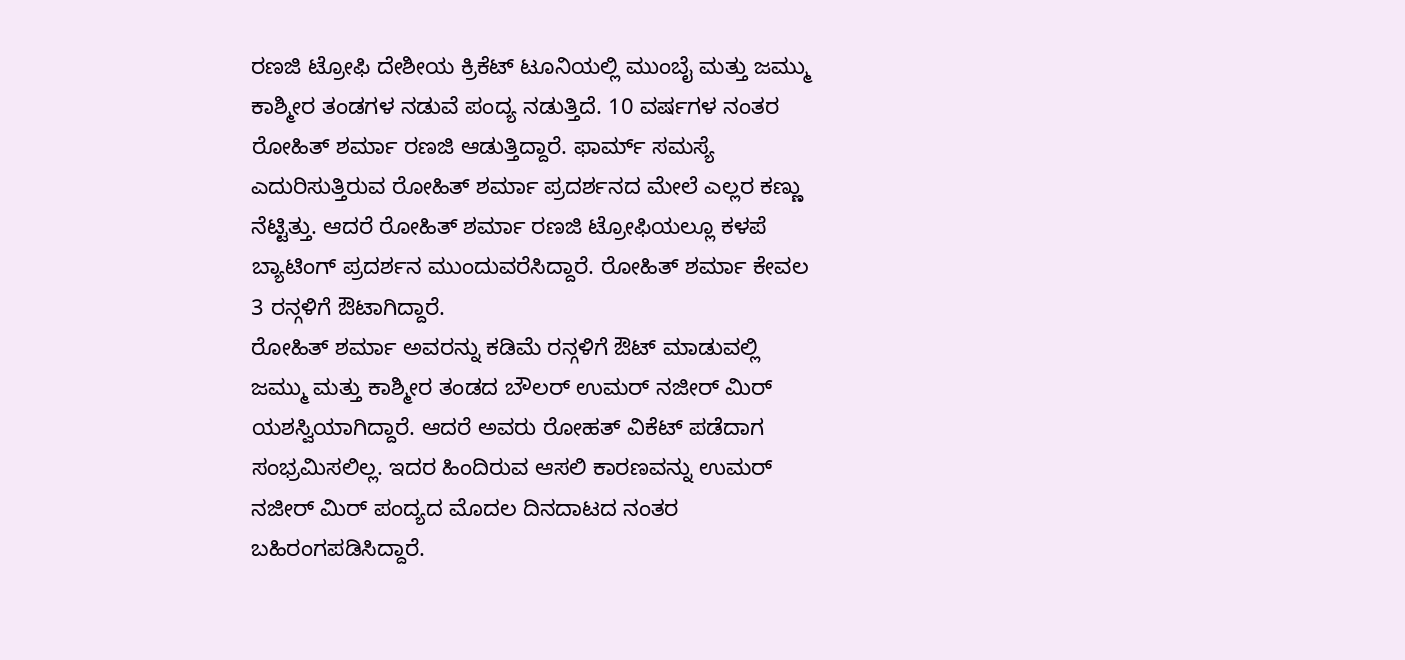ರಣಜಿ ಟ್ರೋಫಿ ದೇಶೀಯ ಕ್ರಿಕೆಟ್ ಟೂನಿಯಲ್ಲಿ ಮುಂಬೈ ಮತ್ತು ಜಮ್ಮು ಕಾಶ್ಮೀರ ತಂಡಗಳ ನಡುವೆ ಪಂದ್ಯ ನಡುತ್ತಿದೆ. 10 ವರ್ಷಗಳ ನಂತರ ರೋಹಿತ್ ಶರ್ಮಾ ರಣಜಿ ಆಡುತ್ತಿದ್ದಾರೆ. ಫಾರ್ಮ್ ಸಮಸ್ಯೆ ಎದುರಿಸುತ್ತಿರುವ ರೋಹಿತ್ ಶರ್ಮಾ ಪ್ರದರ್ಶನದ ಮೇಲೆ ಎಲ್ಲರ ಕಣ್ಣು ನೆಟ್ಟಿತ್ತು. ಆದರೆ ರೋಹಿತ್ ಶರ್ಮಾ ರಣಜಿ ಟ್ರೋಫಿಯಲ್ಲೂ ಕಳಪೆ ಬ್ಯಾಟಿಂಗ್ ಪ್ರದರ್ಶನ ಮುಂದುವರೆಸಿದ್ದಾರೆ. ರೋಹಿತ್ ಶರ್ಮಾ ಕೇವಲ 3 ರನ್ಗಳಿಗೆ ಔಟಾಗಿದ್ದಾರೆ.
ರೋಹಿತ್ ಶರ್ಮಾ ಅವರನ್ನು ಕಡಿಮೆ ರನ್ಗಳಿಗೆ ಔಟ್ ಮಾಡುವಲ್ಲಿ ಜಮ್ಮು ಮತ್ತು ಕಾಶ್ಮೀರ ತಂಡದ ಬೌಲರ್ ಉಮರ್ ನಜೀರ್ ಮಿರ್ ಯಶಸ್ವಿಯಾಗಿದ್ದಾರೆ. ಆದರೆ ಅವರು ರೋಹತ್ ವಿಕೆಟ್ ಪಡೆದಾಗ ಸಂಭ್ರಮಿಸಲಿಲ್ಲ. ಇದರ ಹಿಂದಿರುವ ಆಸಲಿ ಕಾರಣವನ್ನು ಉಮರ್ ನಜೀರ್ ಮಿರ್ ಪಂದ್ಯದ ಮೊದಲ ದಿನದಾಟದ ನಂತರ ಬಹಿರಂಗಪಡಿಸಿದ್ದಾರೆ.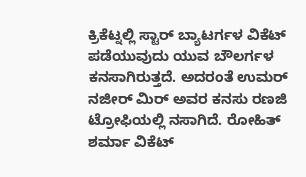ಕ್ರಿಕೆಟ್ನಲ್ಲಿ ಸ್ಟಾರ್ ಬ್ಯಾಟರ್ಗಳ ವಿಕೆಟ್ ಪಡೆಯುವುದು ಯುವ ಬೌಲರ್ಗಳ ಕನಸಾಗಿರುತ್ತದೆ. ಅದರಂತೆ ಉಮರ್ ನಜೀರ್ ಮಿರ್ ಅವರ ಕನಸು ರಣಜಿ ಟ್ರೋಫಿಯಲ್ಲಿ ನಸಾಗಿದೆ. ರೋಹಿತ್ ಶರ್ಮಾ ವಿಕೆಟ್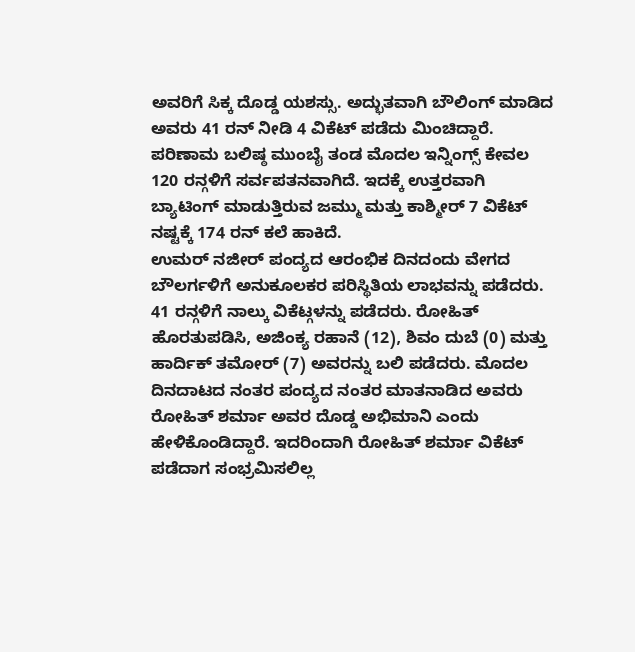ಅವರಿಗೆ ಸಿಕ್ಕ ದೊಡ್ಡ ಯಶಸ್ಸು. ಅದ್ಭುತವಾಗಿ ಬೌಲಿಂಗ್ ಮಾಡಿದ ಅವರು 41 ರನ್ ನೀಡಿ 4 ವಿಕೆಟ್ ಪಡೆದು ಮಿಂಚಿದ್ದಾರೆ. ಪರಿಣಾಮ ಬಲಿಷ್ಠ ಮುಂಬೈ ತಂಡ ಮೊದಲ ಇನ್ನಿಂಗ್ಸ್ ಕೇವಲ 120 ರನ್ಗಳಿಗೆ ಸರ್ವಪತನವಾಗಿದೆ. ಇದಕ್ಕೆ ಉತ್ತರವಾಗಿ ಬ್ಯಾಟಿಂಗ್ ಮಾಡುತ್ತಿರುವ ಜಮ್ಮು ಮತ್ತು ಕಾಶ್ಮೀರ್ 7 ವಿಕೆಟ್ ನಷ್ಟಕ್ಕೆ 174 ರನ್ ಕಲೆ ಹಾಕಿದೆ.
ಉಮರ್ ನಜೀರ್ ಪಂದ್ಯದ ಆರಂಭಿಕ ದಿನದಂದು ವೇಗದ ಬೌಲರ್ಗಳಿಗೆ ಅನುಕೂಲಕರ ಪರಿಸ್ಥಿತಿಯ ಲಾಭವನ್ನು ಪಡೆದರು. 41 ರನ್ಗಳಿಗೆ ನಾಲ್ಕು ವಿಕೆಟ್ಗಳನ್ನು ಪಡೆದರು. ರೋಹಿತ್ ಹೊರತುಪಡಿಸಿ, ಅಜಿಂಕ್ಯ ರಹಾನೆ (12), ಶಿವಂ ದುಬೆ (0) ಮತ್ತು ಹಾರ್ದಿಕ್ ತಮೋರ್ (7) ಅವರನ್ನು ಬಲಿ ಪಡೆದರು. ಮೊದಲ ದಿನದಾಟದ ನಂತರ ಪಂದ್ಯದ ನಂತರ ಮಾತನಾಡಿದ ಅವರು ರೋಹಿತ್ ಶರ್ಮಾ ಅವರ ದೊಡ್ಡ ಅಭಿಮಾನಿ ಎಂದು ಹೇಳಿಕೊಂಡಿದ್ದಾರೆ. ಇದರಿಂದಾಗಿ ರೋಹಿತ್ ಶರ್ಮಾ ವಿಕೆಟ್ ಪಡೆದಾಗ ಸಂಭ್ರಮಿಸಲಿಲ್ಲ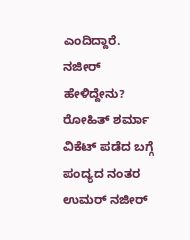ಎಂದಿದ್ದಾರೆ.
ನಜೀರ್ ಹೇಳಿದ್ದೇನು?
ರೋಹಿತ್ ಶರ್ಮಾ ವಿಕೆಟ್ ಪಡೆದ ಬಗ್ಗೆ ಪಂದ್ಯದ ನಂತರ ಉಮರ್ ನಜೀರ್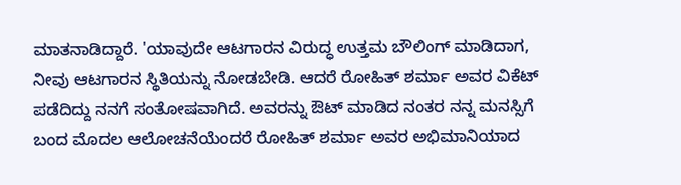ಮಾತನಾಡಿದ್ದಾರೆ. 'ಯಾವುದೇ ಆಟಗಾರನ ವಿರುದ್ಧ ಉತ್ತಮ ಬೌಲಿಂಗ್ ಮಾಡಿದಾಗ, ನೀವು ಆಟಗಾರನ ಸ್ಥಿತಿಯನ್ನು ನೋಡಬೇಡಿ. ಆದರೆ ರೋಹಿತ್ ಶರ್ಮಾ ಅವರ ವಿಕೆಟ್ ಪಡೆದಿದ್ದು ನನಗೆ ಸಂತೋಷವಾಗಿದೆ. ಅವರನ್ನು ಔಟ್ ಮಾಡಿದ ನಂತರ ನನ್ನ ಮನಸ್ಸಿಗೆ ಬಂದ ಮೊದಲ ಆಲೋಚನೆಯೆಂದರೆ ರೋಹಿತ್ ಶರ್ಮಾ ಅವರ ಅಭಿಮಾನಿಯಾದ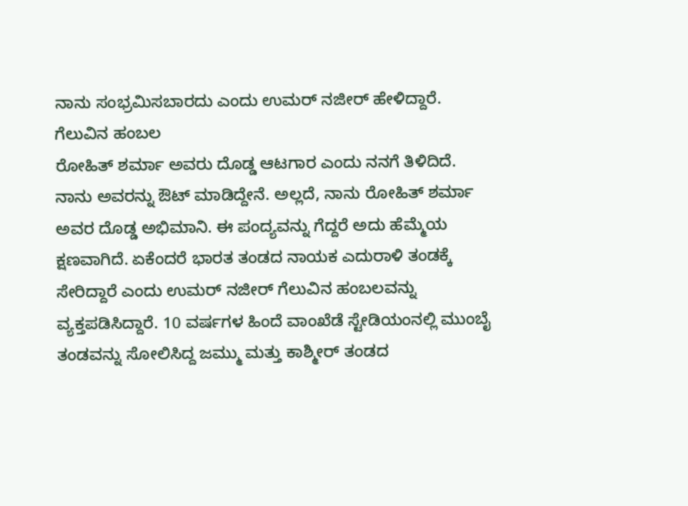ನಾನು ಸಂಭ್ರಮಿಸಬಾರದು ಎಂದು ಉಮರ್ ನಜೀರ್ ಹೇಳಿದ್ದಾರೆ.
ಗೆಲುವಿನ ಹಂಬಲ
ರೋಹಿತ್ ಶರ್ಮಾ ಅವರು ದೊಡ್ಡ ಆಟಗಾರ ಎಂದು ನನಗೆ ತಿಳಿದಿದೆ. ನಾನು ಅವರನ್ನು ಔಟ್ ಮಾಡಿದ್ದೇನೆ. ಅಲ್ಲದೆ, ನಾನು ರೋಹಿತ್ ಶರ್ಮಾ ಅವರ ದೊಡ್ಡ ಅಭಿಮಾನಿ. ಈ ಪಂದ್ಯವನ್ನು ಗೆದ್ದರೆ ಅದು ಹೆಮ್ಮೆಯ ಕ್ಷಣವಾಗಿದೆ. ಏಕೆಂದರೆ ಭಾರತ ತಂಡದ ನಾಯಕ ಎದುರಾಳಿ ತಂಡಕ್ಕೆ ಸೇರಿದ್ದಾರೆ ಎಂದು ಉಮರ್ ನಜೀರ್ ಗೆಲುವಿನ ಹಂಬಲವನ್ನು ವ್ಯಕ್ತಪಡಿಸಿದ್ದಾರೆ. 10 ವರ್ಷಗಳ ಹಿಂದೆ ವಾಂಖೆಡೆ ಸ್ಟೇಡಿಯಂನಲ್ಲಿ ಮುಂಬೈ ತಂಡವನ್ನು ಸೋಲಿಸಿದ್ದ ಜಮ್ಮು ಮತ್ತು ಕಾಶ್ಮೀರ್ ತಂಡದ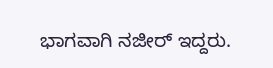ಭಾಗವಾಗಿ ನಜೀರ್ ಇದ್ದರು.